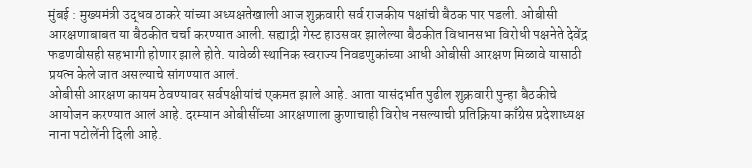मुंबई : मुख्यमंत्री उद्धव ठाकरे यांच्या अध्यक्षतेखाली आज शुक्रवारी सर्व राजकीय पक्षांची बैठक पार पडली. ओबीसी आरक्षणाबाबत या बैठकीत चर्चा करण्यात आली. सह्याद्री गेस्ट हाउसवर झालेल्या बैठकीत विधानसभा विरोधी पक्षनेते देवेंद्र फडणवीसही सहभागी होणार झाले होते. यावेळी स्थानिक स्वराज्य निवडणुकांच्या आधी ओबीसी आरक्षण मिळावे यासाठी प्रयत्न केले जात असल्याचे सांगण्यात आलं.
ओबीसी आरक्षण कायम ठेवण्यावर सर्वपक्षीयांचं एकमत झाले आहे. आता यासंदर्भात पुढील शुक्रवारी पुन्हा बैठकीचे आयोजन करण्यात आलं आहे. दरम्यान ओबीसींच्या आरक्षणाला कुणाचाही विरोध नसल्याची प्रतिक्रिया काँग्रेस प्रदेशाध्यक्ष नाना पटोलेंनी दिली आहे.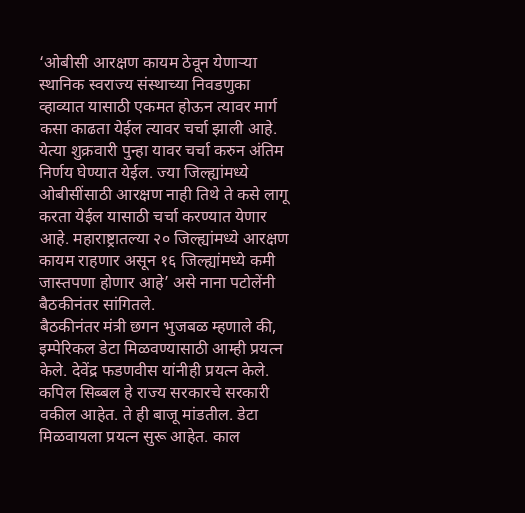‘ओबीसी आरक्षण कायम ठेवून येणाऱ्या स्थानिक स्वराज्य संस्थाच्या निवडणुका व्हाव्यात यासाठी एकमत होऊन त्यावर मार्ग कसा काढता येईल त्यावर चर्चा झाली आहे. येत्या शुक्रवारी पुन्हा यावर चर्चा करुन अंतिम निर्णय घेण्यात येईल. ज्या जिल्ह्यांमध्ये ओबीसींसाठी आरक्षण नाही तिथे ते कसे लागू करता येईल यासाठी चर्चा करण्यात येणार आहे. महाराष्ट्रातल्या २० जिल्ह्यांमध्ये आरक्षण कायम राहणार असून १६ जिल्ह्यांमध्ये कमी जास्तपणा होणार आहे’ असे नाना पटोलेंनी बैठकीनंतर सांगितले.
बैठकीनंतर मंत्री छगन भुजबळ म्हणाले की, इम्पेरिकल डेटा मिळवण्यासाठी आम्ही प्रयत्न केले. देवेंद्र फडणवीस यांनीही प्रयत्न केले. कपिल सिब्बल हे राज्य सरकारचे सरकारी वकील आहेत. ते ही बाजू मांडतील. डेटा मिळवायला प्रयत्न सुरू आहेत. काल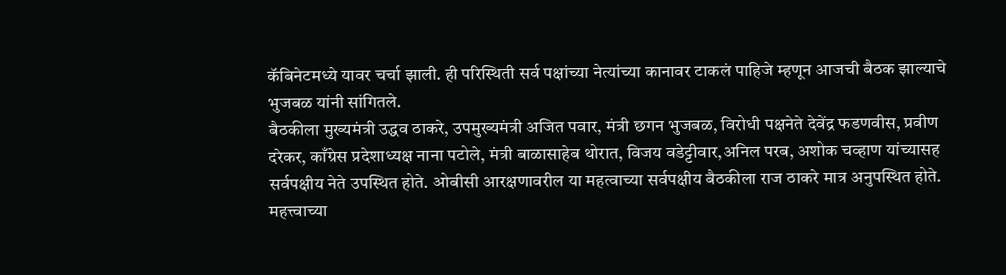कॅबिनेटमध्ये यावर चर्चा झाली. ही परिस्थिती सर्व पक्षांच्या नेत्यांच्या कानावर टाकलं पाहिजे म्हणून आजची बैठक झाल्याचे भुजबळ यांनी सांगितले.
बैठकीला मुख्यमंत्री उद्धव ठाकरे, उपमुख्यमंत्री अजित पवार, मंत्री छगन भुजबळ, विरोधी पक्षनेते देवेंद्र फडणवीस, प्रवीण दरेकर, काँग्रेस प्रदेशाध्यक्ष नाना पटोले, मंत्री बाळासाहेब थोरात, विजय वडेट्टीवार,अनिल परब, अशोक चव्हाण यांच्यासह सर्वपक्षीय नेते उपस्थित होते. ओबीसी आरक्षणावरील या महत्वाच्या सर्वपक्षीय बैठकीला राज ठाकरे मात्र अनुपस्थित होते.
महत्त्वाच्या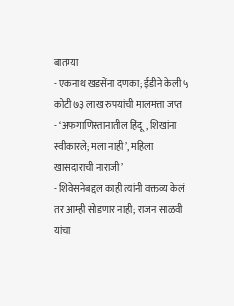बातम्या
- एकनाथ खडसेंना दणका; ईडीने केली ५ कोटी ७३ लाख रुपयांची मालमत्ता जप्त
- ‘अफगाणिस्तानातील हिंदू, शिखांना स्वीकारले; मला नाही’, महिला खासदाराची नाराजी’
- शिवेसनेबद्दल काही त्यांनी वक्तव्य केलं तर आम्ही सोडणार नाही; राजन साळवी यांचा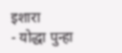इशारा
- योद्धा पुन्हा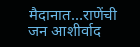मैदानात…राणेंची जन आशीर्वाद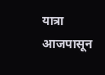यात्रा आजपासून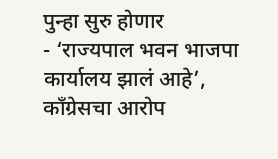पुन्हा सुरु होणार
- ‘राज्यपाल भवन भाजपा कार्यालय झालं आहे’, कॉंग्रेसचा आरोप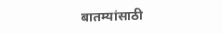बातम्यांसाठी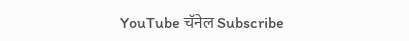YouTube चॅनेल Subscribe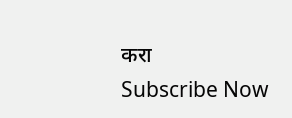करा
Subscribe Now